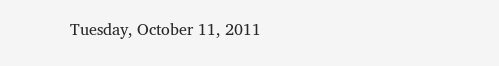Tuesday, October 11, 2011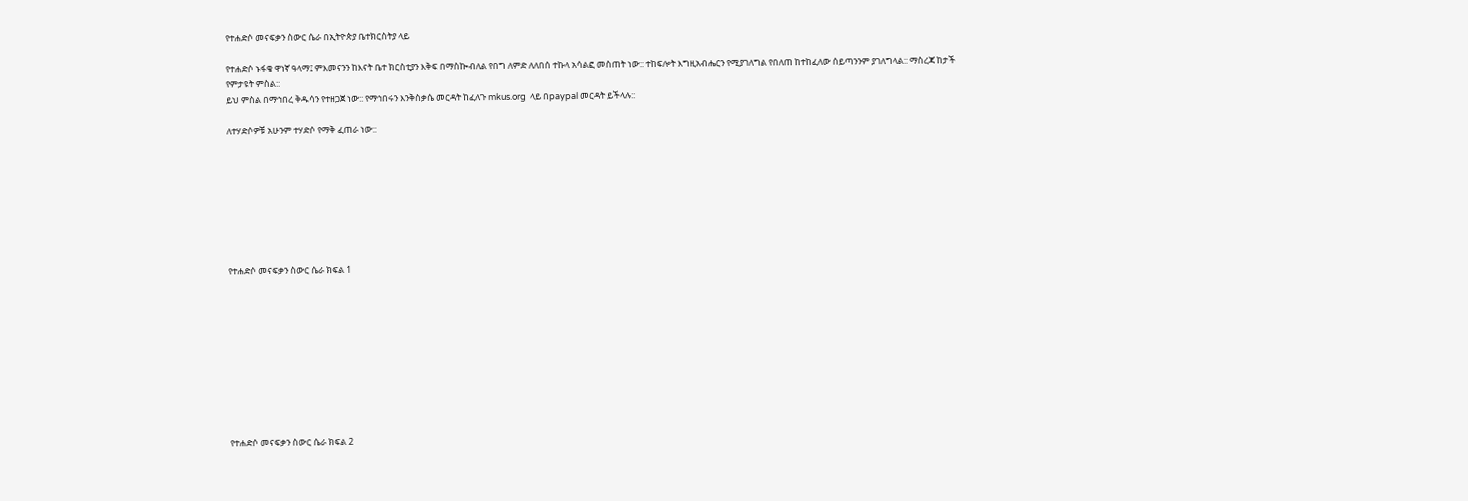የተሐድሶ መናፍቃን ስውር ሴራ በኢትዮጵያ ቤተክርስትያ ላይ

የተሐድሶ ኑፋቄ ዋነኛ ዓላማ፤ ምእመናንን ከእናት ቤተ ክርስቲያን እቅፍ በማስኰብለል የበግ ለምድ ለለበሰ ተኩላ አሳልፎ መስጠት ነው:: ተከፍሎት እግዚአብሔርን የሚያገለግል የበለጠ ከተከፈለው ሰይጣንንም ያገለግላል:: ማስረጃ ከታች የምታዩት ምስል::
ይህ ምስል በማኅበረ ቅዱሳን የተዘጋጀ ነው:: የማኅበሩን እንቅስቃሴ መርዳት ከፈለጉ mkus.org  ላይ በpaypal መርዳት ይችላሉ::

ለተሃድሶዎቹ አሁንም ተሃድሶ የማቅ ፈጠራ ነው::








የተሐድሶ መናፍቃን ስውር ሴራ ክፍል 1










የተሐድሶ መናፍቃን ስውር ሴራ ክፍል 2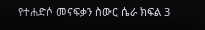የተሐድሶ መናፍቃን ስውር ሴራ ክፍል 3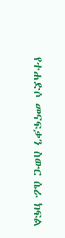የተሐድሶ መናፍቃን ስውር ሴራ ክፍል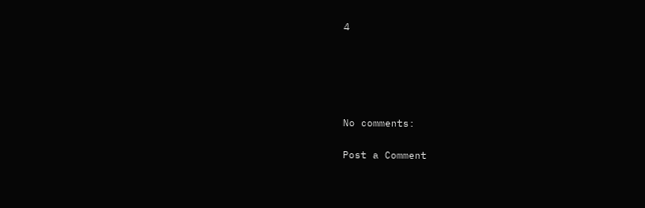4





No comments:

Post a Comment